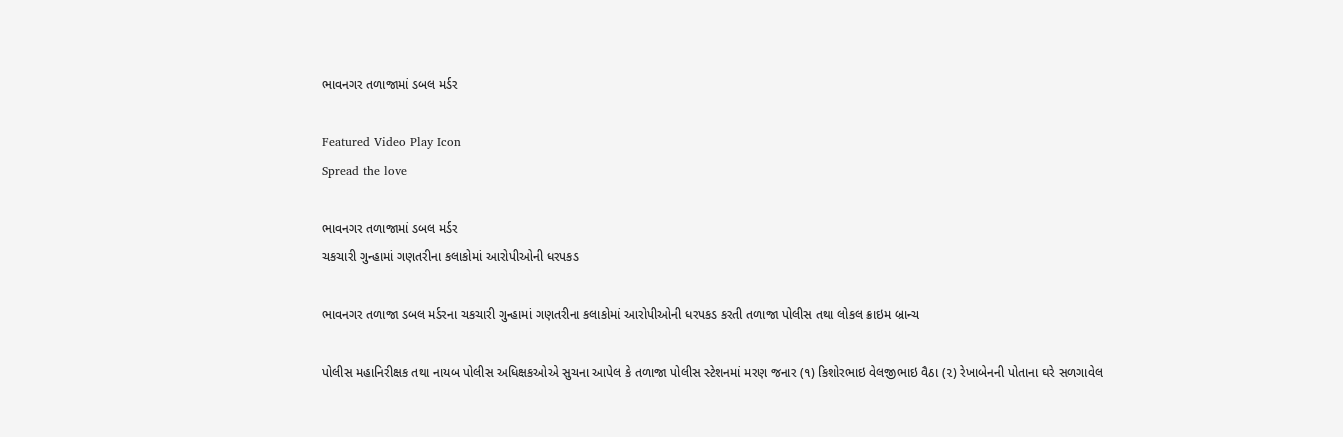ભાવનગર તળાજામાં ડબલ મર્ડર

Featured Video Play Icon
Spread the love

ભાવનગર તળાજામાં ડબલ મર્ડર
ચકચારી ગુન્હામાં ગણતરીના કલાકોમાં આરોપીઓની ધરપકડ

ભાવનગર તળાજા ડબલ મર્ડરના ચકચારી ગુન્હામાં ગણતરીના કલાકોમાં આરોપીઓની ધરપકડ કરતી તળાજા પોલીસ તથા લોકલ ક્રાઇમ બ્રાન્ચ

પોલીસ મહાનિરીક્ષક તથા નાયબ પોલીસ અધિક્ષકઓએ સુચના આપેલ કે તળાજા પોલીસ સ્ટેશનમાં મરણ જનાર (૧) કિશોરભાઇ વેલજીભાઇ વૈઠા (૨) રેખાબેનની પોતાના ઘરે સળગાવેલ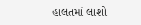હાલતમાં લાશો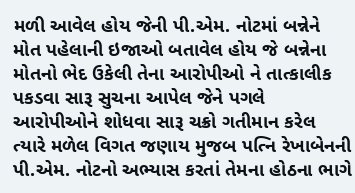મળી આવેલ હોય જેની પી.એમ. નોટમાં બન્નેને મોત પહેલાની ઇજાઓ બતાવેલ હોય જે બન્નેના મોતનો ભેદ ઉકેલી તેના આરોપીઓ ને તાત્કાલીક પકડવા સારૂ સુચના આપેલ જેને પગલે આરોપીઓને શોધવા સારૂ ચક્રો ગતીમાન કરેલ ત્યારે મળેલ વિગત જણાય મુજબ પત્નિ રેખાબેનની પી.એમ. નોટનો અભ્યાસ કરતાં તેમના હોઠના ભાગે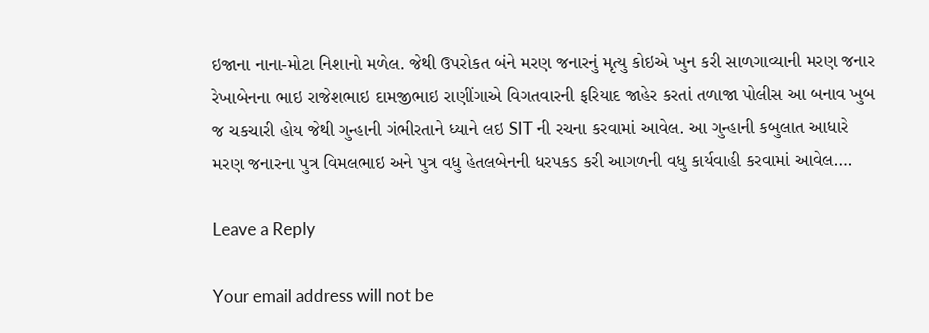ઇજાના નાના-મોટા નિશાનો મળેલ. જેથી ઉપરોકત બંને મરણ જનારનું મૃત્યુ કોઇએ ખુન કરી સાળગાવ્યાની મરણ જનાર રેખાબેનના ભાઇ રાજેશભાઇ દામજીભાઇ રાણીંગાએ વિગતવારની ફરિયાદ જાહેર કરતાં તળાજા પોલીસ આ બનાવ ખુબ જ ચકચારી હોય જેથી ગુન્હાની ગંભીરતાને ધ્યાને લઇ SIT ની રચના કરવામાં આવેલ. આ ગુન્હાની કબુલાત આધારે મરણ જનારના પુત્ર વિમલભાઇ અને પુત્ર વધુ હેતલબેનની ધરપકડ કરી આગળની વધુ કાર્યવાહી કરવામાં આવેલ….

Leave a Reply

Your email address will not be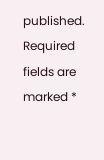published. Required fields are marked *